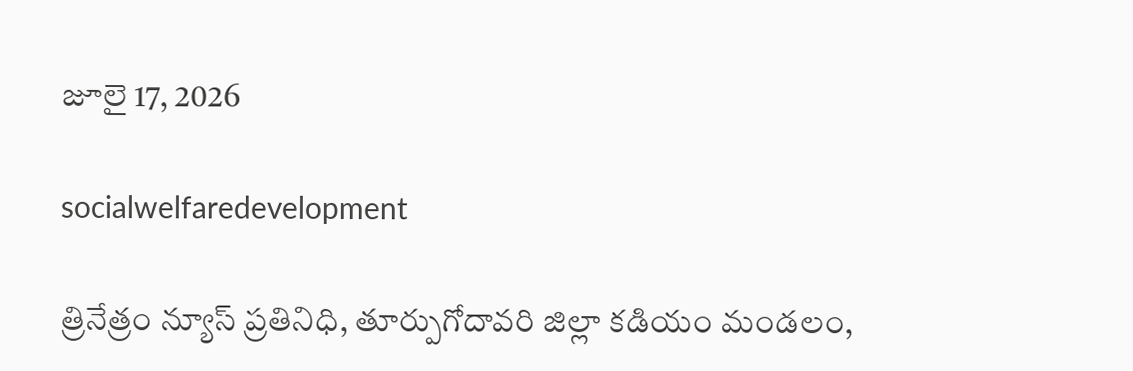జూలై 17, 2026

socialwelfaredevelopment

త్రినేత్రం న్యూస్ ప్రతినిధి, తూర్పుగోదావరి జిల్లా కడియం మండలం,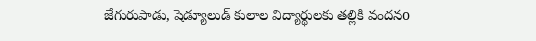జేగురుపాడు, షెడ్యూలుడ్ కులాల విద్యార్థులకు తల్లికి వందనo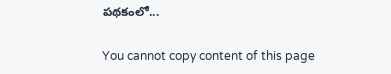పథకంలో...

You cannot copy content of this page